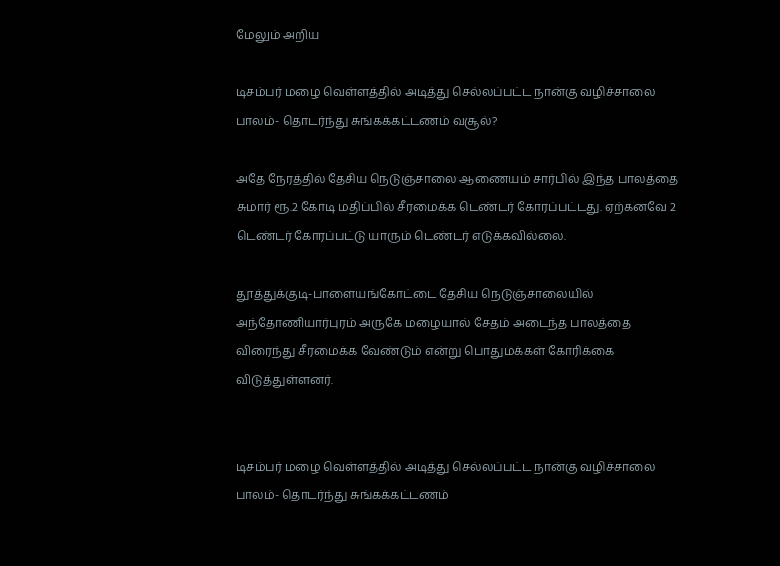மேலும் அறிய

டிசம்பர் மழை வெள்ளத்தில் அடித்து செல்லப்பட்ட நான்கு வழிச்சாலை பாலம்- தொடர்ந்து சுங்கக்கட்டணம் வசூல்?

அதே நேரத்தில் தேசிய நெடுஞ்சாலை ஆணையம் சார்பில் இந்த பாலத்தை சுமார் ரூ.2 கோடி மதிப்பில் சீரமைக்க டெண்டர் கோரப்பட்டது. ஏற்கனவே 2 டெண்டர் கோரப்பட்டு யாரும் டெண்டர் எடுக்கவில்லை.

தூத்துக்குடி-பாளையங்கோட்டை தேசிய நெடுஞ்சாலையில் அந்தோணியார்புரம் அருகே மழையால் சேதம் அடைந்த பாலத்தை விரைந்து சீரமைக்க வேண்டும் என்று பொதுமக்கள் கோரிக்கை விடுத்துள்ளனர்.


டிசம்பர் மழை வெள்ளத்தில் அடித்து செல்லப்பட்ட நான்கு வழிச்சாலை பாலம்- தொடர்ந்து சுங்கக்கட்டணம்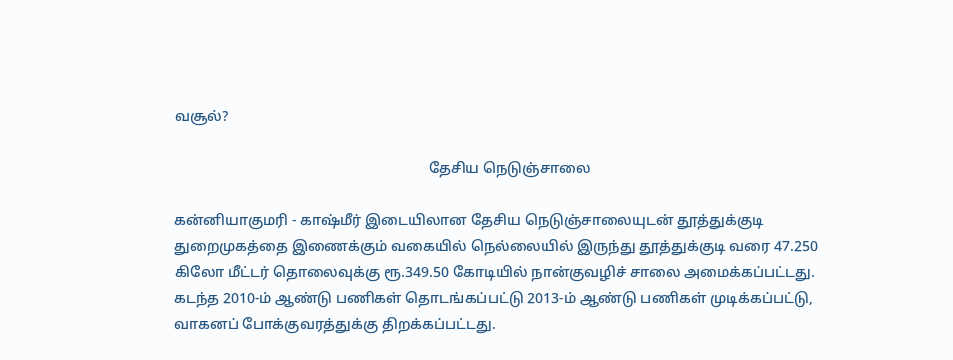வசூல்?

                                                                      தேசிய நெடுஞ்சாலை

கன்னியாகுமரி - காஷ்மீர் இடையிலான தேசிய நெடுஞ்சாலையுடன் தூத்துக்குடி துறைமுகத்தை இணைக்கும் வகையில் நெல்லையில் இருந்து தூத்துக்குடி வரை 47.250 கிலோ மீட்டர் தொலைவுக்கு ரூ.349.50 கோடியில் நான்குவழிச் சாலை அமைக்கப்பட்டது. கடந்த 2010-ம் ஆண்டு பணிகள் தொடங்கப்பட்டு 2013-ம் ஆண்டு பணிகள் முடிக்கப்பட்டு, வாகனப் போக்குவரத்துக்கு திறக்கப்பட்டது.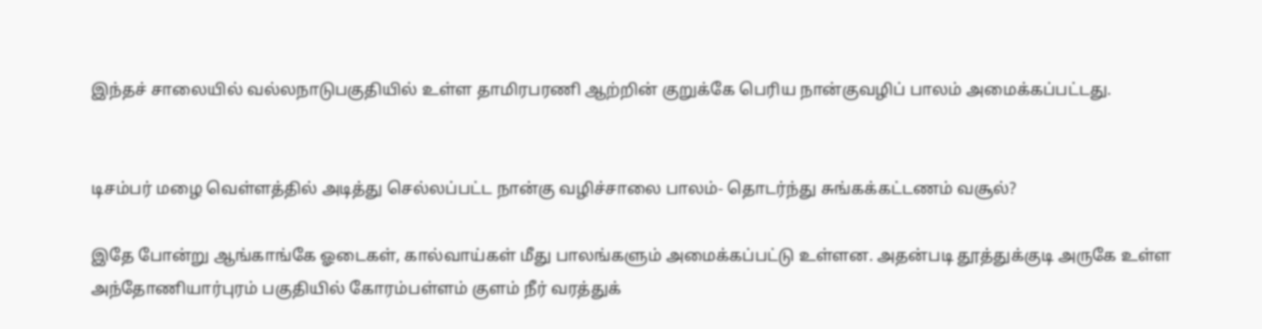இந்தச் சாலையில் வல்லநாடுபகுதியில் உள்ள தாமிரபரணி ஆற்றின் குறுக்கே பெரிய நான்குவழிப் பாலம் அமைக்கப்பட்டது.


டிசம்பர் மழை வெள்ளத்தில் அடித்து செல்லப்பட்ட நான்கு வழிச்சாலை பாலம்- தொடர்ந்து சுங்கக்கட்டணம் வசூல்?

இதே போன்று ஆங்காங்கே ஓடைகள், கால்வாய்கள் மீது பாலங்களும் அமைக்கப்பட்டு உள்ளன. அதன்படி தூத்துக்குடி அருகே உள்ள அந்தோணியார்புரம் பகுதியில் கோரம்பள்ளம் குளம் நீர் வரத்துக்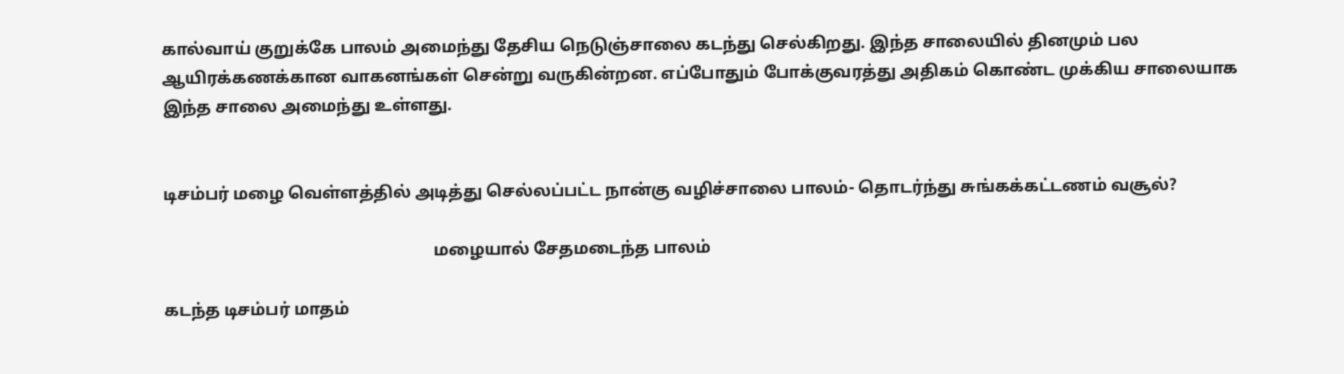கால்வாய் குறுக்கே பாலம் அமைந்து தேசிய நெடுஞ்சாலை கடந்து செல்கிறது. இந்த சாலையில் தினமும் பல ஆயிரக்கணக்கான வாகனங்கள் சென்று வருகின்றன. எப்போதும் போக்குவரத்து அதிகம் கொண்ட முக்கிய சாலையாக இந்த சாலை அமைந்து உள்ளது.


டிசம்பர் மழை வெள்ளத்தில் அடித்து செல்லப்பட்ட நான்கு வழிச்சாலை பாலம்- தொடர்ந்து சுங்கக்கட்டணம் வசூல்?

                                                                 மழையால் சேதமடைந்த பாலம்

கடந்த டிசம்பர் மாதம்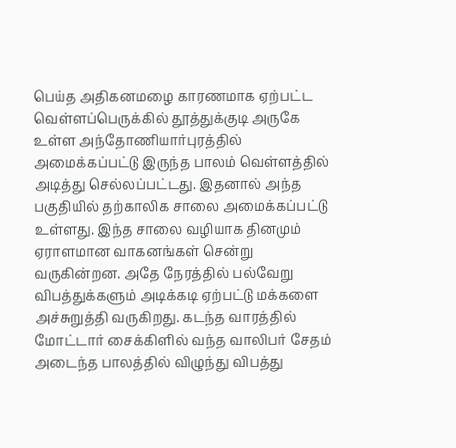பெய்த அதிகனமழை காரணமாக ஏற்பட்ட வெள்ளப்பெருக்கில் தூத்துக்குடி அருகே உள்ள அந்தோணியார்புரத்தில் அமைக்கப்பட்டு இருந்த பாலம் வெள்ளத்தில் அடித்து செல்லப்பட்டது. இதனால் அந்த பகுதியில் தற்காலிக சாலை அமைக்கப்பட்டு உள்ளது. இந்த சாலை வழியாக தினமும் ஏராளமான வாகனங்கள் சென்று வருகின்றன. அதே நேரத்தில் பல்வேறு விபத்துக்களும் அடிக்கடி ஏற்பட்டு மக்களை அச்சுறுத்தி வருகிறது. கடந்த வாரத்தில் மோட்டார் சைக்கிளில் வந்த வாலிபர் சேதம் அடைந்த பாலத்தில் விழுந்து விபத்து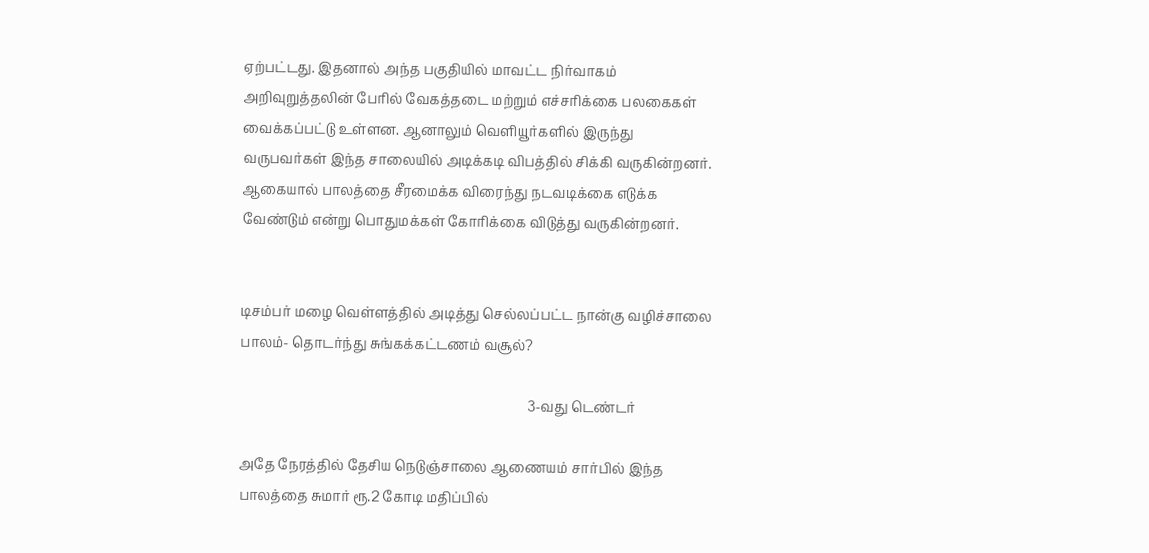ஏற்பட்டது. இதனால் அந்த பகுதியில் மாவட்ட நிர்வாகம் அறிவுறுத்தலின் பேரில் வேகத்தடை மற்றும் எச்சரிக்கை பலகைகள் வைக்கப்பட்டு உள்ளன. ஆனாலும் வெளியூர்களில் இருந்து வருபவர்கள் இந்த சாலையில் அடிக்கடி விபத்தில் சிக்கி வருகின்றனர். ஆகையால் பாலத்தை சீரமைக்க விரைந்து நடவடிக்கை எடுக்க வேண்டும் என்று பொதுமக்கள் கோரிக்கை விடுத்து வருகின்றனர்.


டிசம்பர் மழை வெள்ளத்தில் அடித்து செல்லப்பட்ட நான்கு வழிச்சாலை பாலம்- தொடர்ந்து சுங்கக்கட்டணம் வசூல்?

                                                                                      3-வது டெண்டர்

அதே நேரத்தில் தேசிய நெடுஞ்சாலை ஆணையம் சார்பில் இந்த பாலத்தை சுமார் ரூ.2 கோடி மதிப்பில்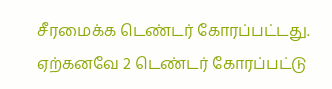சீரமைக்க டெண்டர் கோரப்பட்டது. ஏற்கனவே 2 டெண்டர் கோரப்பட்டு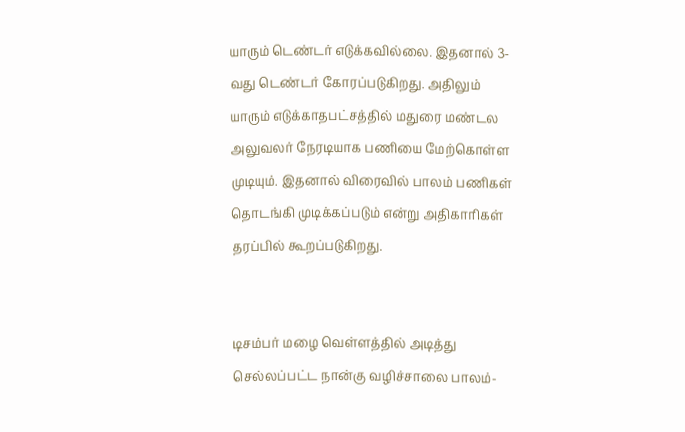யாரும் டெண்டர் எடுக்கவில்லை. இதனால் 3-வது டெண்டர் கோரப்படுகிறது. அதிலும் யாரும் எடுக்காதபட்சத்தில் மதுரை மண்டல அலுவலர் நேரடியாக பணியை மேற்கொள்ள முடியும். இதனால் விரைவில் பாலம் பணிகள் தொடங்கி முடிக்கப்படும் என்று அதிகாரிகள் தரப்பில் கூறப்படுகிறது.


டிசம்பர் மழை வெள்ளத்தில் அடித்து செல்லப்பட்ட நான்கு வழிச்சாலை பாலம்-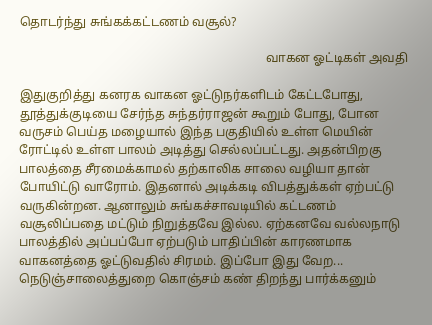தொடர்ந்து சுங்கக்கட்டணம் வசூல்?

                                                                               வாகன ஓட்டிகள் அவதி

இதுகுறித்து கனரக வாகன ஓட்டுநர்களிடம் கேட்டபோது, தூத்துக்குடியை சேர்ந்த சுந்தர்ராஜன் கூறும் போது, போன வருசம் பெய்த மழையால் இந்த பகுதியில் உள்ள மெயின் ரோட்டில் உள்ள பாலம் அடித்து செல்லப்பட்டது. அதன்பிறகு பாலத்தை சீரமைக்காமல் தற்காலிக சாலை வழியா தான் போயிட்டு வாரோம். இதனால் அடிக்கடி விபத்துக்கள் ஏற்பட்டு வருகின்றன. ஆனாலும் சுங்கச்சாவடியில் கட்டணம்  வசூலிப்பதை மட்டும் நிறுத்தவே இல்ல. ஏற்கனவே வல்லநாடு பாலத்தில் அப்பப்போ ஏற்படும் பாதிப்பின் காரணமாக வாகனத்தை ஓட்டுவதில் சிரமம். இப்போ இது வேற... நெடுஞ்சாலைத்துறை கொஞ்சம் கண் திறந்து பார்க்கனும்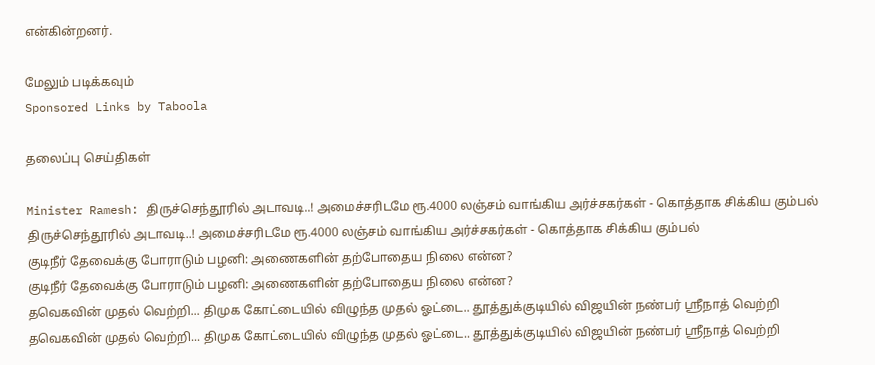என்கின்றனர்.

மேலும் படிக்கவும்
Sponsored Links by Taboola

தலைப்பு செய்திகள்

Minister Ramesh: திருச்செந்தூரில் அடாவடி..! அமைச்சரிடமே ரூ.4000 லஞ்சம் வாங்கிய அர்ச்சகர்கள் - கொத்தாக சிக்கிய கும்பல்
திருச்செந்தூரில் அடாவடி..! அமைச்சரிடமே ரூ.4000 லஞ்சம் வாங்கிய அர்ச்சகர்கள் - கொத்தாக சிக்கிய கும்பல்
குடிநீர் தேவைக்கு போராடும் பழனி: அணைகளின் தற்போதைய நிலை என்ன?
குடிநீர் தேவைக்கு போராடும் பழனி: அணைகளின் தற்போதைய நிலை என்ன?
தவெகவின் முதல் வெற்றி... திமுக கோட்டையில் விழுந்த முதல் ஓட்டை.. தூத்துக்குடியில் விஜயின் நண்பர் ஸ்ரீநாத் வெற்றி
தவெகவின் முதல் வெற்றி... திமுக கோட்டையில் விழுந்த முதல் ஓட்டை.. தூத்துக்குடியில் விஜயின் நண்பர் ஸ்ரீநாத் வெற்றி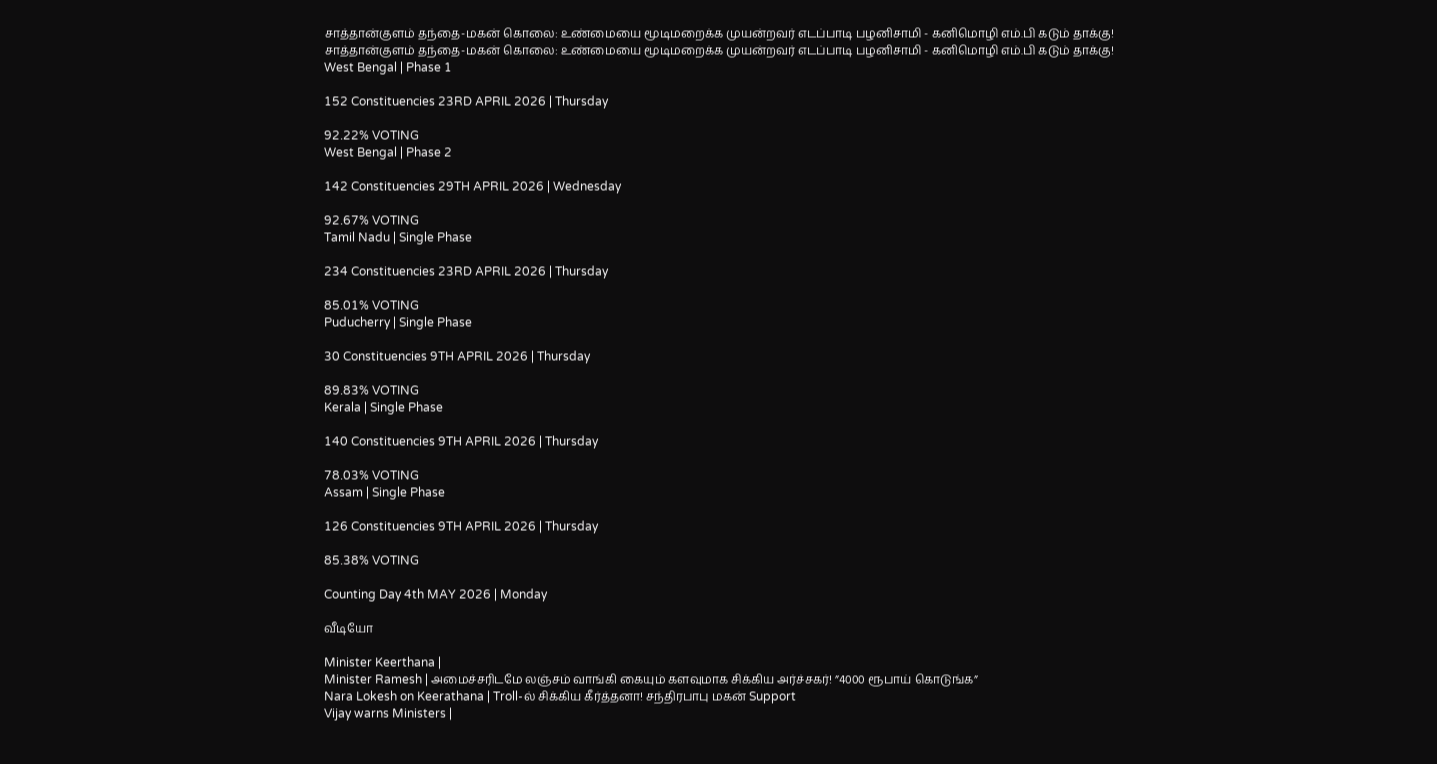சாத்தான்குளம் தந்தை-மகன் கொலை: உண்மையை மூடிமறைக்க முயன்றவர் எடப்பாடி பழனிசாமி - கனிமொழி எம்.பி கடும் தாக்கு!
சாத்தான்குளம் தந்தை-மகன் கொலை: உண்மையை மூடிமறைக்க முயன்றவர் எடப்பாடி பழனிசாமி - கனிமொழி எம்.பி கடும் தாக்கு!
West Bengal | Phase 1

152 Constituencies 23RD APRIL 2026 | Thursday

92.22% VOTING
West Bengal | Phase 2

142 Constituencies 29TH APRIL 2026 | Wednesday

92.67% VOTING
Tamil Nadu | Single Phase

234 Constituencies 23RD APRIL 2026 | Thursday

85.01% VOTING
Puducherry | Single Phase

30 Constituencies 9TH APRIL 2026 | Thursday

89.83% VOTING
Kerala | Single Phase

140 Constituencies 9TH APRIL 2026 | Thursday

78.03% VOTING
Assam | Single Phase

126 Constituencies 9TH APRIL 2026 | Thursday

85.38% VOTING

Counting Day 4th MAY 2026 | Monday

வீடியோ

Minister Keerthana |
Minister Ramesh | அமைச்சரிடமே லஞ்சம் வாங்கி கையும் களவுமாக சிக்கிய அர்ச்சகர்! ”4000 ரூபாய் கொடுங்க”
Nara Lokesh on Keerathana | Troll-ல் சிக்கிய கீர்த்தனா! சந்திரபாபு மகன் Support
Vijay warns Ministers |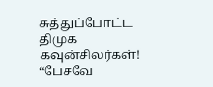சுத்துப்போட்ட திமுக கவுன்சிலர்கள்! “பேசவே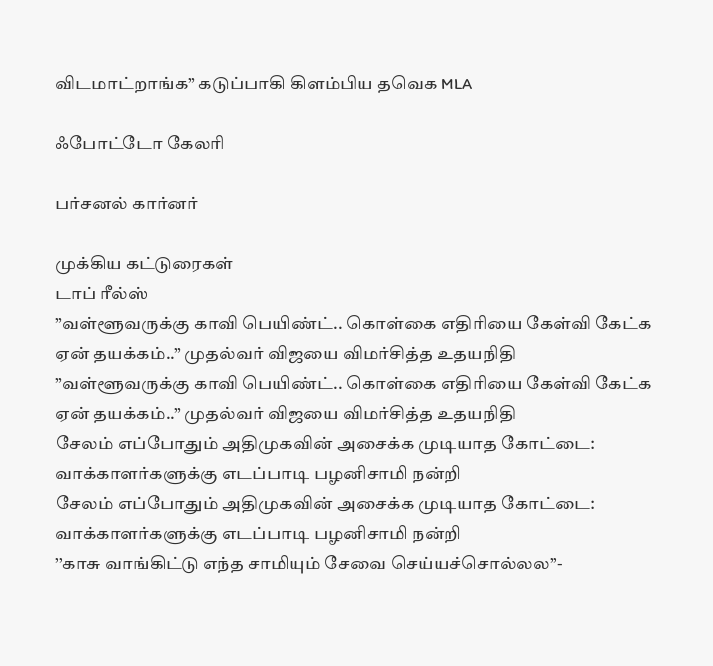விடமாட்றாங்க” கடுப்பாகி கிளம்பிய தவெக MLA

ஃபோட்டோ கேலரி

பர்சனல் கார்னர்

முக்கிய கட்டுரைகள்
டாப் ரீல்ஸ்
”வள்ளூவருக்கு காவி பெயிண்ட்.. கொள்கை எதிரியை கேள்வி கேட்க ஏன் தயக்கம்..” முதல்வர் விஜயை விமர்சித்த உதயநிதி
”வள்ளூவருக்கு காவி பெயிண்ட்.. கொள்கை எதிரியை கேள்வி கேட்க ஏன் தயக்கம்..” முதல்வர் விஜயை விமர்சித்த உதயநிதி
சேலம் எப்போதும் அதிமுகவின் அசைக்க முடியாத கோட்டை: வாக்காளர்களுக்கு எடப்பாடி பழனிசாமி நன்றி
சேலம் எப்போதும் அதிமுகவின் அசைக்க முடியாத கோட்டை: வாக்காளர்களுக்கு எடப்பாடி பழனிசாமி நன்றி
’’காசு வாங்கிட்டு எந்த சாமியும் சேவை செய்யச்சொல்லல’’-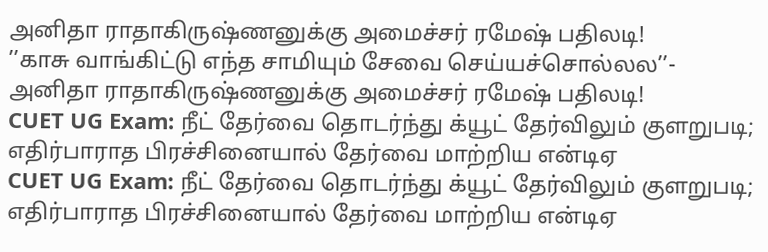அனிதா ராதாகிருஷ்ணனுக்கு அமைச்சர் ரமேஷ் பதிலடி!
’’காசு வாங்கிட்டு எந்த சாமியும் சேவை செய்யச்சொல்லல’’- அனிதா ராதாகிருஷ்ணனுக்கு அமைச்சர் ரமேஷ் பதிலடி!
CUET UG Exam: நீட் தேர்வை தொடர்ந்து க்யூட் தேர்விலும் குளறுபடி; எதிர்பாராத பிரச்சினையால் தேர்வை மாற்றிய என்டிஏ
CUET UG Exam: நீட் தேர்வை தொடர்ந்து க்யூட் தேர்விலும் குளறுபடி; எதிர்பாராத பிரச்சினையால் தேர்வை மாற்றிய என்டிஏ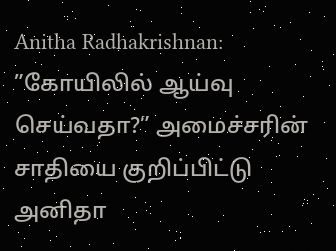Anitha Radhakrishnan: ”கோயிலில் ஆய்வு செய்வதா?” அமைச்சரின் சாதியை குறிப்பிட்டு அனிதா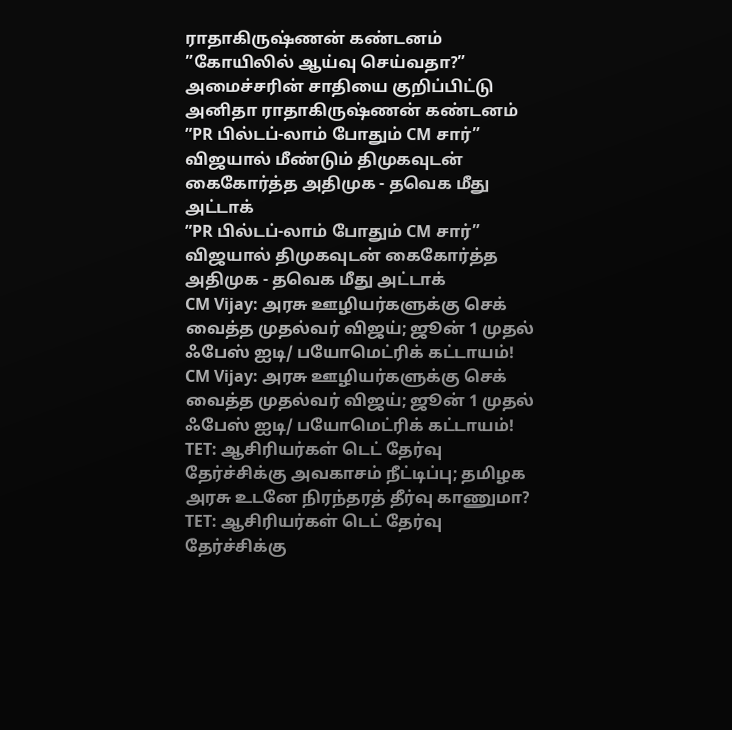ராதாகிருஷ்ணன் கண்டனம்
”கோயிலில் ஆய்வு செய்வதா?” அமைச்சரின் சாதியை குறிப்பிட்டு அனிதா ராதாகிருஷ்ணன் கண்டனம்
”PR பில்டப்-லாம் போதும் CM சார்” விஜயால் மீண்டும் திமுகவுடன் கைகோர்த்த அதிமுக - தவெக மீது அட்டாக்
”PR பில்டப்-லாம் போதும் CM சார்” விஜயால் திமுகவுடன் கைகோர்த்த அதிமுக - தவெக மீது அட்டாக்
CM Vijay: அரசு ஊழியர்களுக்கு செக் வைத்த முதல்வர் விஜய்; ஜூன் 1 முதல் ஃபேஸ் ஐடி/ பயோமெட்ரிக் கட்டாயம்!
CM Vijay: அரசு ஊழியர்களுக்கு செக் வைத்த முதல்வர் விஜய்; ஜூன் 1 முதல் ஃபேஸ் ஐடி/ பயோமெட்ரிக் கட்டாயம்!
TET: ஆசிரியர்கள் டெட் தேர்வு தேர்ச்சிக்கு அவகாசம் நீட்டிப்பு; தமிழக அரசு உடனே நிரந்தரத் தீர்வு காணுமா?
TET: ஆசிரியர்கள் டெட் தேர்வு தேர்ச்சிக்கு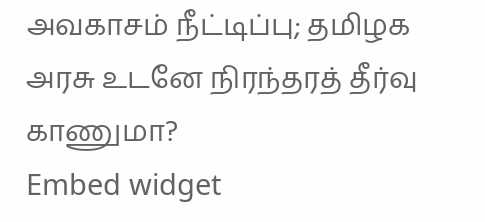அவகாசம் நீட்டிப்பு; தமிழக அரசு உடனே நிரந்தரத் தீர்வு காணுமா?
Embed widget